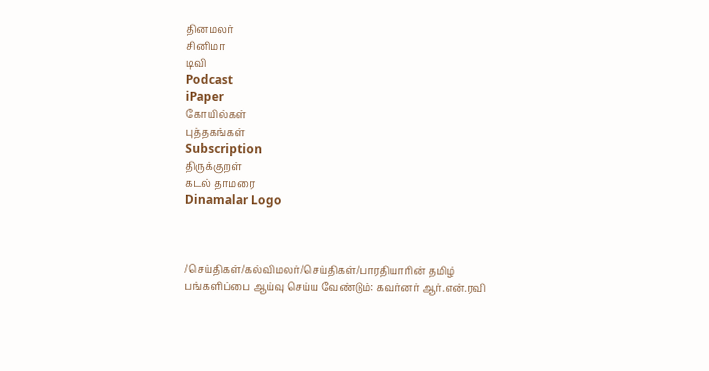தினமலர்
சினிமா
டிவி
Podcast
iPaper
கோயில்கள்
புத்தகங்கள்
Subscription
திருக்குறள்
கடல் தாமரை
Dinamalar Logo



/செய்திகள்/கல்விமலர்/செய்திகள்/பாரதியாரின் தமிழ் பங்களிப்பை ஆய்வு செய்ய வேண்டும்: கவர்னர் ஆர்.என்.ரவி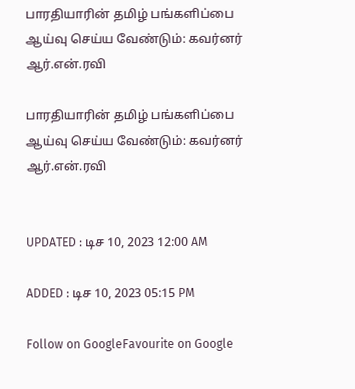பாரதியாரின் தமிழ் பங்களிப்பை ஆய்வு செய்ய வேண்டும்: கவர்னர் ஆர்.என்.ரவி

பாரதியாரின் தமிழ் பங்களிப்பை ஆய்வு செய்ய வேண்டும்: கவர்னர் ஆர்.என்.ரவி


UPDATED : டிச 10, 2023 12:00 AM

ADDED : டிச 10, 2023 05:15 PM

Follow on GoogleFavourite on Google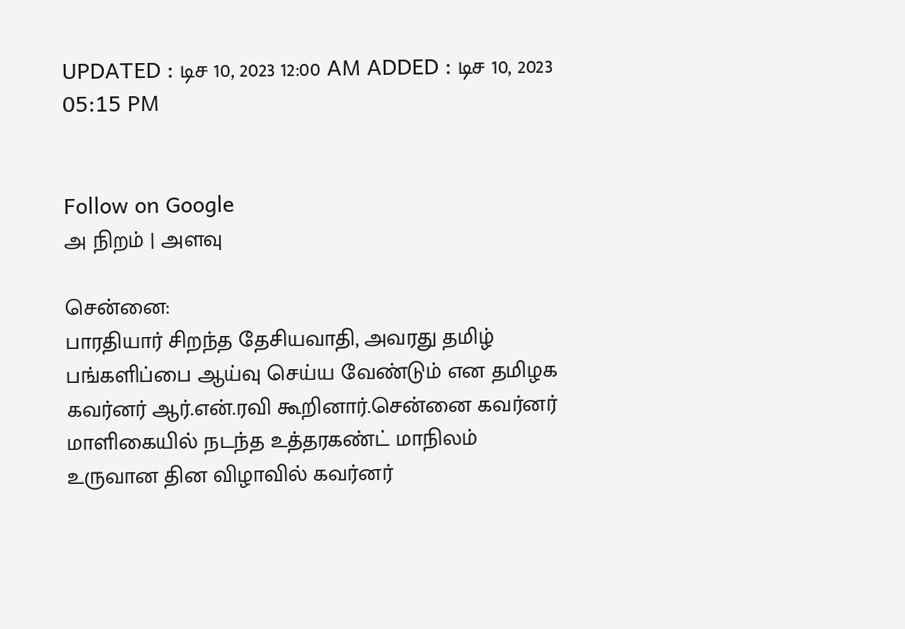UPDATED : டிச 10, 2023 12:00 AM ADDED : டிச 10, 2023 05:15 PM


Follow on Google
அ நிறம் | அளவு

சென்னை:
பாரதியார் சிறந்த தேசியவாதி, அவரது தமிழ் பங்களிப்பை ஆய்வு செய்ய வேண்டும் என தமிழக கவர்னர் ஆர்.என்.ரவி கூறினார்.சென்னை கவர்னர் மாளிகையில் நடந்த உத்தரகண்ட் மாநிலம் உருவான தின விழாவில் கவர்னர்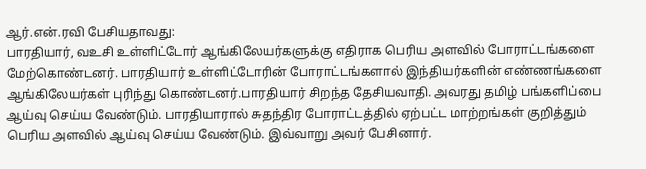ஆர்.என்.ரவி பேசியதாவது:
பாரதியார், வஉசி உள்ளிட்டோர் ஆங்கிலேயர்களுக்கு எதிராக பெரிய அளவில் போராட்டங்களை மேற்கொண்டனர். பாரதியார் உள்ளிட்டோரின் போராட்டங்களால் இந்தியர்களின் எண்ணங்களை ஆங்கிலேயர்கள் புரிந்து கொண்டனர்.பாரதியார் சிறந்த தேசியவாதி. அவரது தமிழ் பங்களிப்பை ஆய்வு செய்ய வேண்டும். பாரதியாரால் சுதந்திர போராட்டத்தில் ஏற்பட்ட மாற்றங்கள் குறித்தும் பெரிய அளவில் ஆய்வு செய்ய வேண்டும். இவ்வாறு அவர் பேசினார்.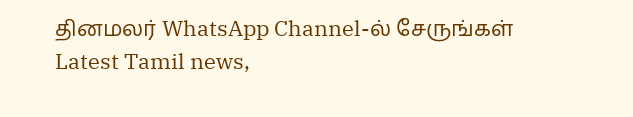தினமலர் WhatsApp Channel-ல் சேருங்கள்
Latest Tamil news,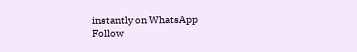instantly on WhatsApp
Follow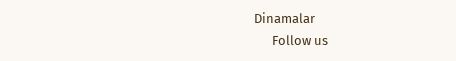Dinamalar
      Follow us